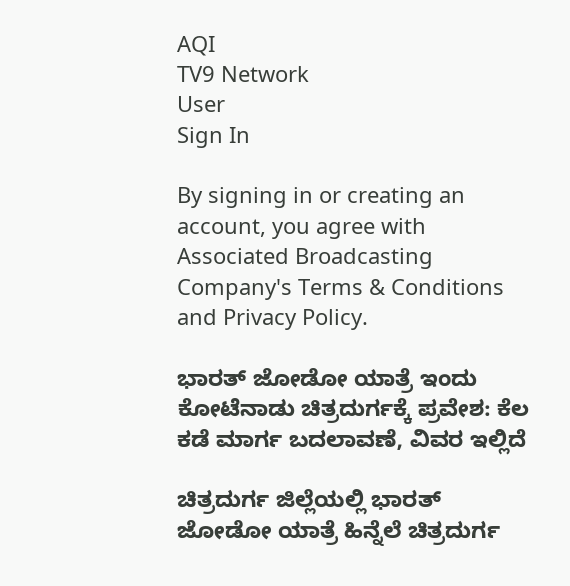AQI
TV9 Network
User
Sign In

By signing in or creating an account, you agree with Associated Broadcasting Company's Terms & Conditions and Privacy Policy.

ಭಾರತ್ ಜೋಡೋ ಯಾತ್ರೆ ಇಂದು ಕೋಟೆನಾಡು ಚಿತ್ರದುರ್ಗಕ್ಕೆ ಪ್ರವೇಶ: ಕೆಲ ಕಡೆ ಮಾರ್ಗ ಬದಲಾವಣೆ, ವಿವರ ಇಲ್ಲಿದೆ

ಚಿತ್ರದುರ್ಗ ಜಿಲ್ಲೆಯಲ್ಲಿ ಭಾರತ್ ಜೋಡೋ ಯಾತ್ರೆ ಹಿನ್ನೆಲೆ ಚಿತ್ರದುರ್ಗ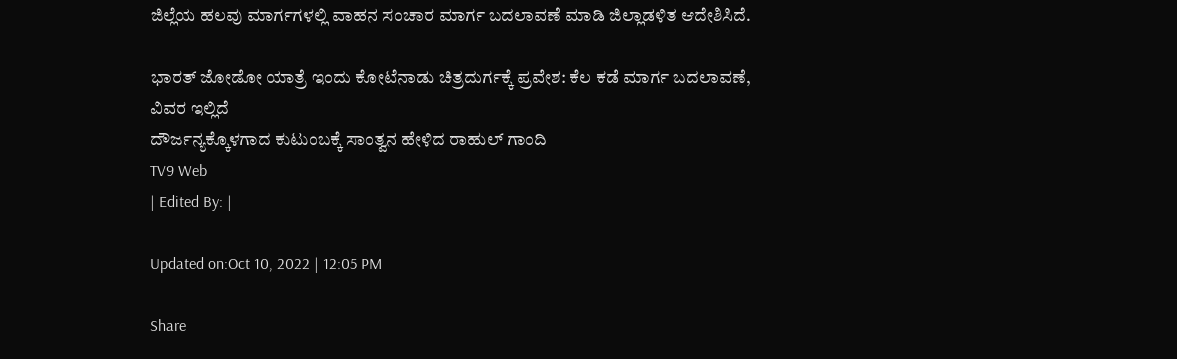ಜಿಲ್ಲೆಯ ಹಲವು ಮಾರ್ಗಗಳಲ್ಲಿ ವಾಹನ ಸಂಚಾರ ಮಾರ್ಗ ಬದಲಾವಣೆ ಮಾಡಿ ಜಿಲ್ಲಾಡಳಿತ ಆದೇಶಿಸಿದೆ.

ಭಾರತ್ ಜೋಡೋ ಯಾತ್ರೆ ಇಂದು ಕೋಟೆನಾಡು ಚಿತ್ರದುರ್ಗಕ್ಕೆ ಪ್ರವೇಶ: ಕೆಲ ಕಡೆ ಮಾರ್ಗ ಬದಲಾವಣೆ, ವಿವರ ಇಲ್ಲಿದೆ
ದೌರ್ಜನ್ಯಕ್ಕೊಳಗಾದ ಕುಟುಂಬಕ್ಕೆ ಸಾಂತ್ವನ ಹೇಳಿದ ರಾಹುಲ್ ಗಾಂದಿ
TV9 Web
| Edited By: |

Updated on:Oct 10, 2022 | 12:05 PM

Share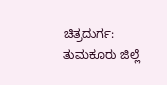ಚಿತ್ರದುರ್ಗ: ತುಮಕೂರು ಜಿಲ್ಲೆ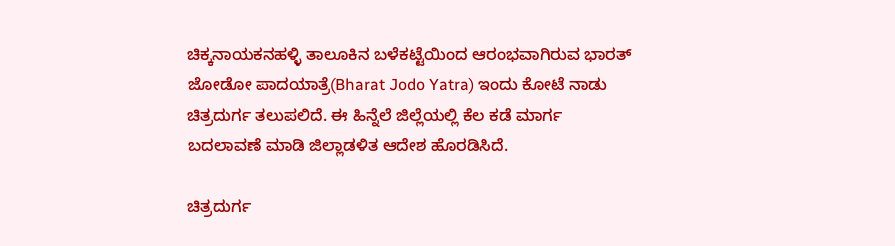ಚಿಕ್ಕನಾಯಕನಹಳ್ಳಿ ತಾಲೂಕಿನ ಬಳೆಕಟ್ಟೆಯಿಂದ ಆರಂಭವಾಗಿರುವ ಭಾರತ್ ಜೋಡೋ ಪಾದಯಾತ್ರೆ(Bharat Jodo Yatra) ಇಂದು ಕೋಟೆ ನಾಡು ಚಿತ್ರದುರ್ಗ ತಲುಪಲಿದೆ. ಈ ಹಿನ್ನೆಲೆ ಜಿಲ್ಲೆಯಲ್ಲಿ ಕೆಲ ಕಡೆ ಮಾರ್ಗ ಬದಲಾವಣೆ ಮಾಡಿ ಜಿಲ್ಲಾಡಳಿತ ಆದೇಶ ಹೊರಡಿಸಿದೆ.

ಚಿತ್ರದುರ್ಗ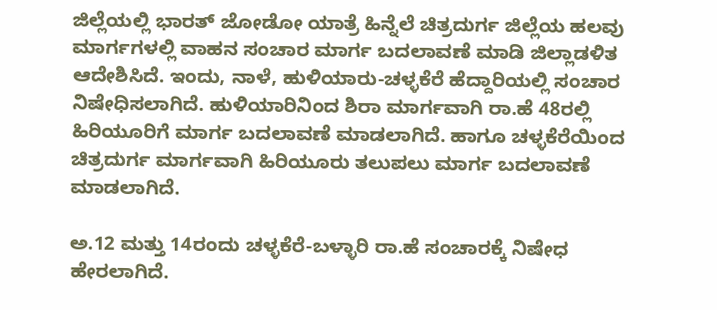ಜಿಲ್ಲೆಯಲ್ಲಿ ಭಾರತ್ ಜೋಡೋ ಯಾತ್ರೆ ಹಿನ್ನೆಲೆ ಚಿತ್ರದುರ್ಗ ಜಿಲ್ಲೆಯ ಹಲವು ಮಾರ್ಗಗಳಲ್ಲಿ ವಾಹನ ಸಂಚಾರ ಮಾರ್ಗ ಬದಲಾವಣೆ ಮಾಡಿ ಜಿಲ್ಲಾಡಳಿತ ಆದೇಶಿಸಿದೆ. ಇಂದು, ನಾಳೆ, ಹುಳಿಯಾರು-ಚಳ್ಳಕೆರೆ ಹೆದ್ದಾರಿಯಲ್ಲಿ ಸಂಚಾರ ನಿಷೇಧಿಸಲಾಗಿದೆ. ಹುಳಿಯಾರಿನಿಂದ ಶಿರಾ ಮಾರ್ಗವಾಗಿ ರಾ.ಹೆ 48ರಲ್ಲಿ ಹಿರಿಯೂರಿಗೆ ಮಾರ್ಗ ಬದಲಾವಣೆ ಮಾಡಲಾಗಿದೆ. ಹಾಗೂ ಚಳ್ಳಕೆರೆಯಿಂದ ಚಿತ್ರದುರ್ಗ ಮಾರ್ಗವಾಗಿ ಹಿರಿಯೂರು ತಲುಪಲು ಮಾರ್ಗ ಬದಲಾವಣೆ ಮಾಡಲಾಗಿದೆ.

ಅ.12 ಮತ್ತು 14ರಂದು ಚಳ್ಳಕೆರೆ-ಬಳ್ಳಾರಿ ರಾ.ಹೆ ಸಂಚಾರಕ್ಕೆ ನಿಷೇಧ ಹೇರಲಾಗಿದೆ.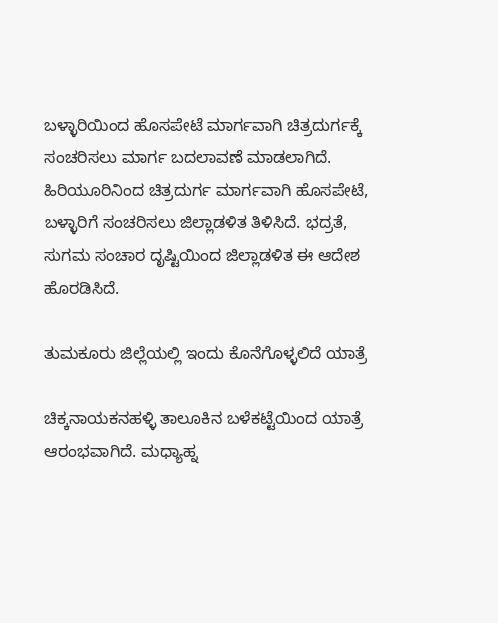ಬಳ್ಳಾರಿಯಿಂದ ಹೊಸಪೇಟೆ ಮಾರ್ಗವಾಗಿ ಚಿತ್ರದುರ್ಗಕ್ಕೆ ಸಂಚರಿಸಲು ಮಾರ್ಗ ಬದಲಾವಣೆ ಮಾಡಲಾಗಿದೆ. ಹಿರಿಯೂರಿನಿಂದ ಚಿತ್ರದುರ್ಗ ಮಾರ್ಗವಾಗಿ ಹೊಸಪೇಟೆ, ಬಳ್ಳಾರಿಗೆ ಸಂಚರಿಸಲು ಜಿಲ್ಲಾಡಳಿತ ತಿಳಿಸಿದೆ. ಭದ್ರತೆ, ಸುಗಮ ಸಂಚಾರ ದೃಷ್ಟಿಯಿಂದ ಜಿಲ್ಲಾಡಳಿತ ಈ ಆದೇಶ ಹೊರಡಿಸಿದೆ.

ತುಮಕೂರು ಜಿಲ್ಲೆಯಲ್ಲಿ ಇಂದು ಕೊನೆಗೊಳ್ಳಲಿದೆ ಯಾತ್ರೆ

ಚಿಕ್ಕನಾಯಕನಹಳ್ಳಿ ತಾಲೂಕಿನ ಬಳೆಕಟ್ಟೆಯಿಂದ ಯಾತ್ರೆ ಆರಂಭವಾಗಿದೆ. ಮಧ್ಯಾಹ್ನ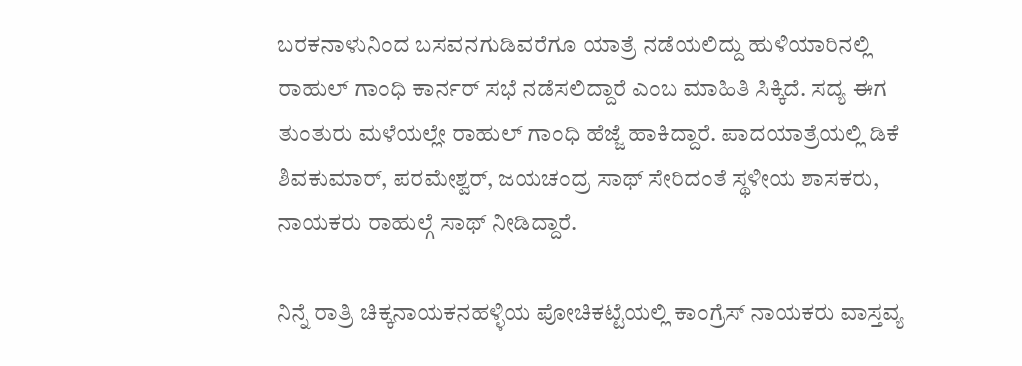ಬರಕನಾಳುನಿಂದ ಬಸವನಗುಡಿವರೆಗೂ ಯಾತ್ರೆ ನಡೆಯಲಿದ್ದು ಹುಳಿಯಾರಿನಲ್ಲಿ ರಾಹುಲ್ ಗಾಂಧಿ ಕಾರ್ನರ್ ಸಭೆ ನಡೆಸಲಿದ್ದಾರೆ ಎಂಬ ಮಾಹಿತಿ ಸಿಕ್ಕಿದೆ. ಸದ್ಯ ಈಗ ತುಂತುರು ಮಳೆಯಲ್ಲೇ ರಾಹುಲ್ ಗಾಂಧಿ ಹೆಜ್ಜೆ ಹಾಕಿದ್ದಾರೆ. ಪಾದಯಾತ್ರೆಯಲ್ಲಿ ಡಿಕೆ ಶಿವಕುಮಾರ್, ಪರಮೇಶ್ವರ್, ಜಯಚಂದ್ರ ಸಾಥ್ ಸೇರಿದಂತೆ ಸ್ಥಳೀಯ ಶಾಸಕರು, ನಾಯಕರು ರಾಹುಲ್ಗೆ ಸಾಥ್ ನೀಡಿದ್ದಾರೆ.

ನಿನ್ನೆ ರಾತ್ರಿ ಚಿಕ್ಕನಾಯಕನಹಳ್ಳಿಯ ಪೋಚಿಕಟ್ಟೆಯಲ್ಲಿ ಕಾಂಗ್ರೆಸ್ ನಾಯಕರು ವಾಸ್ತವ್ಯ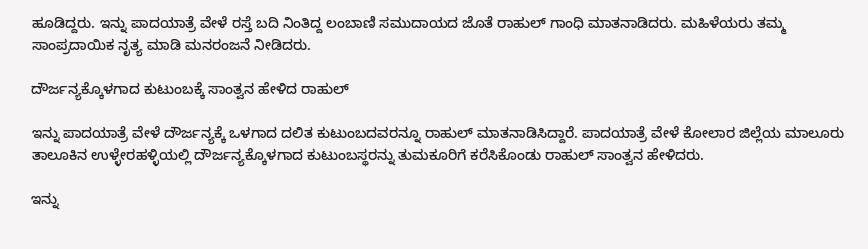ಹೂಡಿದ್ದರು. ಇನ್ನು ಪಾದಯಾತ್ರೆ ವೇಳೆ ರಸ್ತೆ ಬದಿ ನಿಂತಿದ್ದ ಲಂಬಾಣಿ ಸಮುದಾಯದ ಜೊತೆ ರಾಹುಲ್ ಗಾಂಧಿ ಮಾತನಾಡಿದರು. ಮಹಿಳೆಯರು ತಮ್ಮ ಸಾಂಪ್ರದಾಯಿಕ ನೃತ್ಯ ಮಾಡಿ ಮನರಂಜನೆ ನೀಡಿದರು.

ದೌರ್ಜನ್ಯಕ್ಕೊಳಗಾದ ಕುಟುಂಬಕ್ಕೆ ಸಾಂತ್ವನ ಹೇಳಿದ ರಾಹುಲ್

ಇನ್ನು ಪಾದಯಾತ್ರೆ ವೇಳೆ ದೌರ್ಜನ್ಯಕ್ಕೆ ಒಳಗಾದ ದಲಿತ ಕುಟುಂಬದವರನ್ನೂ ರಾಹುಲ್ ಮಾತನಾಡಿಸಿದ್ದಾರೆ. ಪಾದಯಾತ್ರೆ ವೇಳೆ ಕೋಲಾರ ಜಿಲ್ಲೆಯ ಮಾಲೂರು ತಾಲೂಕಿನ ಉಳ್ಳೇರಹಳ್ಳಿಯಲ್ಲಿ ದೌರ್ಜನ್ಯಕ್ಕೊಳಗಾದ ಕುಟುಂಬಸ್ಥರನ್ನು ತುಮಕೂರಿಗೆ ಕರೆಸಿಕೊಂಡು ರಾಹುಲ್ ಸಾಂತ್ವನ ಹೇಳಿದರು.

ಇನ್ನು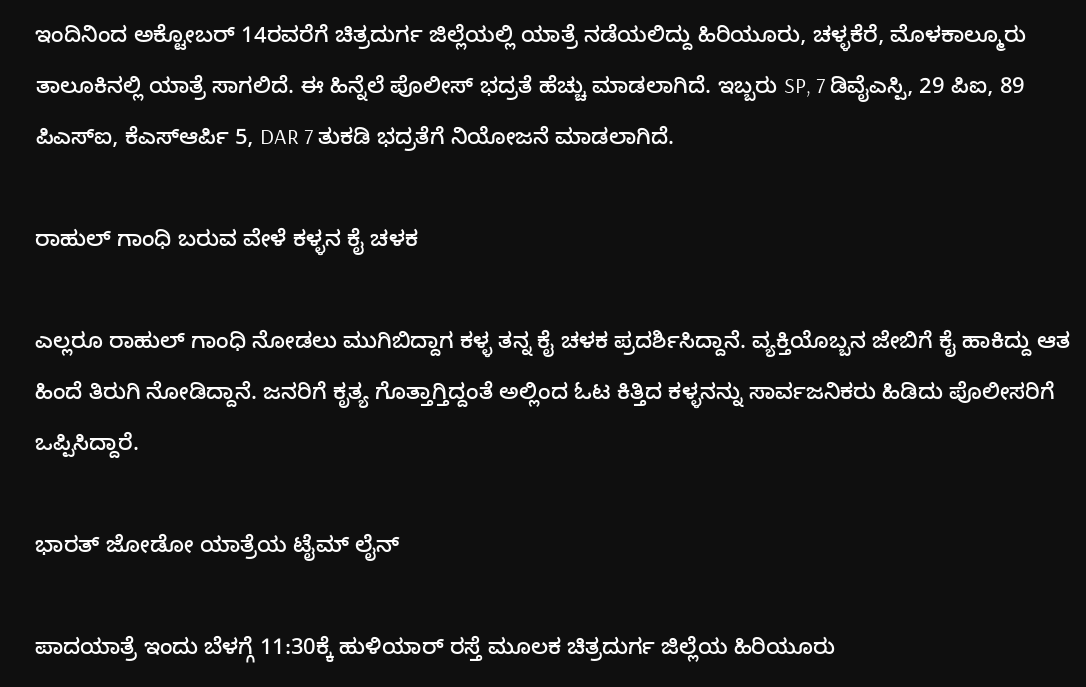ಇಂದಿನಿಂದ ಅಕ್ಟೋಬರ್ 14ರವರೆಗೆ ಚಿತ್ರದುರ್ಗ ಜಿಲ್ಲೆಯಲ್ಲಿ ಯಾತ್ರೆ ನಡೆಯಲಿದ್ದು ಹಿರಿಯೂರು, ಚಳ್ಳಕೆರೆ, ಮೊಳಕಾಲ್ಮೂರು ತಾಲೂಕಿನಲ್ಲಿ ಯಾತ್ರೆ ಸಾಗಲಿದೆ. ಈ ಹಿನ್ನೆಲೆ ಪೊಲೀಸ್ ಭದ್ರತೆ ಹೆಚ್ಚು ಮಾಡಲಾಗಿದೆ. ಇಬ್ಬರು SP, 7 ಡಿವೈಎಸ್ಪಿ, 29 ಪಿಐ, 89 ಪಿಎಸ್ಐ, ಕೆಎಸ್ಆರ್ಪಿ 5, DAR 7 ತುಕಡಿ ಭದ್ರತೆಗೆ ನಿಯೋಜನೆ ಮಾಡಲಾಗಿದೆ.

ರಾಹುಲ್ ಗಾಂಧಿ ಬರುವ ವೇಳೆ ಕಳ್ಳನ ಕೈ ಚಳಕ

ಎಲ್ಲರೂ ರಾಹುಲ್ ಗಾಂಧಿ ನೋಡಲು ಮುಗಿಬಿದ್ದಾಗ ಕಳ್ಳ ತನ್ನ ಕೈ ಚಳಕ ಪ್ರದರ್ಶಿಸಿದ್ದಾನೆ. ವ್ಯಕ್ತಿಯೊಬ್ಬನ ಜೇಬಿಗೆ ಕೈ ಹಾಕಿದ್ದು ಆತ ಹಿಂದೆ ತಿರುಗಿ ನೋಡಿದ್ದಾನೆ. ಜನರಿಗೆ ಕೃತ್ಯ ಗೊತ್ತಾಗ್ತಿದ್ದಂತೆ ಅಲ್ಲಿಂದ ಓಟ ಕಿತ್ತಿದ ಕಳ್ಳನನ್ನು ಸಾರ್ವಜನಿಕರು ಹಿಡಿದು ಪೊಲೀಸರಿಗೆ ಒಪ್ಪಿಸಿದ್ದಾರೆ.

ಭಾರತ್ ಜೋಡೋ ಯಾತ್ರೆಯ ಟೈಮ್ ಲೈನ್

ಪಾದಯಾತ್ರೆ ಇಂದು ಬೆಳಗ್ಗೆ 11:30ಕ್ಕೆ ಹುಳಿಯಾರ್ ರಸ್ತೆ ಮೂಲಕ ಚಿತ್ರದುರ್ಗ ಜಿಲ್ಲೆಯ ಹಿರಿಯೂರು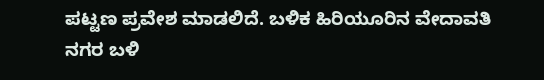ಪಟ್ಟಣ ಪ್ರವೇಶ ಮಾಡಲಿದೆ. ಬಳಿಕ ಹಿರಿಯೂರಿನ ವೇದಾವತಿ ನಗರ ಬಳಿ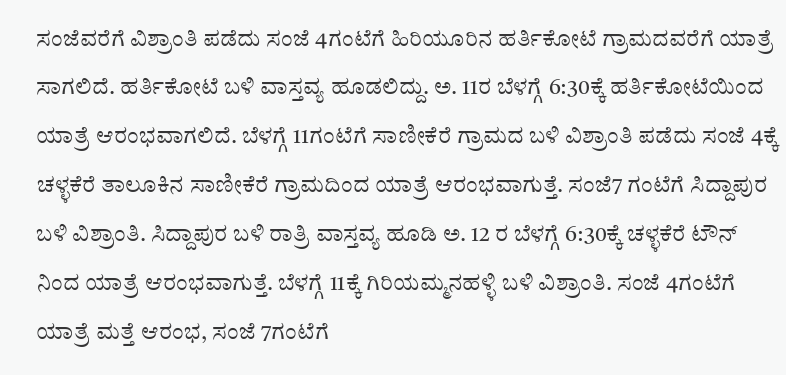ಸಂಜೆವರೆಗೆ ವಿಶ್ರಾಂತಿ ಪಡೆದು ಸಂಜೆ 4ಗಂಟೆಗೆ ಹಿರಿಯೂರಿನ ಹರ್ತಿಕೋಟೆ ಗ್ರಾಮದವರೆಗೆ ಯಾತ್ರೆ ಸಾಗಲಿದೆ. ಹರ್ತಿಕೋಟೆ ಬಳಿ ವಾಸ್ತವ್ಯ ಹೂಡಲಿದ್ದು. ಅ. 11ರ ಬೆಳಗ್ಗೆ 6:30ಕ್ಕೆ ಹರ್ತಿಕೋಟೆಯಿಂದ ಯಾತ್ರೆ ಆರಂಭವಾಗಲಿದೆ. ಬೆಳಗ್ಗೆ 11ಗಂಟೆಗೆ ಸಾಣೀಕೆರೆ ಗ್ರಾಮದ ಬಳಿ ವಿಶ್ರಾಂತಿ ಪಡೆದು ಸಂಜೆ 4ಕ್ಕೆ ಚಳ್ಳಕೆರೆ ತಾಲೂಕಿನ ಸಾಣೀಕೆರೆ ಗ್ರಾಮದಿಂದ ಯಾತ್ರೆ ಆರಂಭವಾಗುತ್ತೆ. ಸಂಜೆ7 ಗಂಟೆಗೆ ಸಿದ್ದಾಪುರ ಬಳಿ ವಿಶ್ರಾಂತಿ. ಸಿದ್ದಾಪುರ ಬಳಿ ರಾತ್ರಿ ವಾಸ್ತವ್ಯ ಹೂಡಿ ಅ. 12 ರ ಬೆಳಗ್ಗೆ 6:30ಕ್ಕೆ ಚಳ್ಳಕೆರೆ ಟೌನ್ ನಿಂದ ಯಾತ್ರೆ ಆರಂಭವಾಗುತ್ತೆ. ಬೆಳಗ್ಗೆ 11ಕ್ಕೆ ಗಿರಿಯಮ್ಮನಹಳ್ಳಿ ಬಳಿ ವಿಶ್ರಾಂತಿ. ಸಂಜೆ 4ಗಂಟೆಗೆ ಯಾತ್ರೆ ಮತ್ತೆ ಆರಂಭ, ಸಂಜೆ 7ಗಂಟೆಗೆ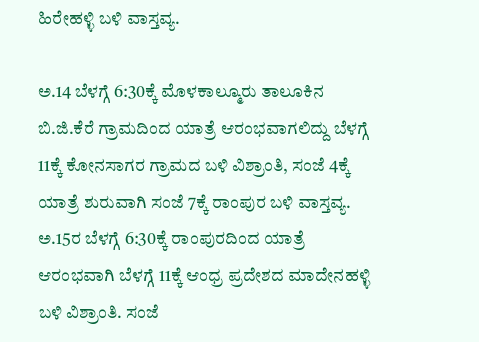ಹಿರೇಹಳ್ಳಿ ಬಳಿ ವಾಸ್ತವ್ಯ.

ಅ.14 ಬೆಳಗ್ಗೆ 6:30ಕ್ಕೆ ಮೊಳಕಾಲ್ಮೂರು ತಾಲೂಕಿನ ಬಿ.ಜಿ.ಕೆರೆ ಗ್ರಾಮದಿಂದ ಯಾತ್ರೆ ಆರಂಭವಾಗಲಿದ್ದು ಬೆಳಗ್ಗೆ 11ಕ್ಕೆ ಕೋನಸಾಗರ ಗ್ರಾಮದ ಬಳಿ ವಿಶ್ರಾಂತಿ, ಸಂಜೆ 4ಕ್ಕೆ ಯಾತ್ರೆ ಶುರುವಾಗಿ ಸಂಜೆ 7ಕ್ಕೆ ರಾಂಪುರ ಬಳಿ ವಾಸ್ತವ್ಯ. ಅ.15ರ ಬೆಳಗ್ಗೆ 6:30ಕ್ಕೆ ರಾಂಪುರದಿಂದ ಯಾತ್ರೆ ಆರಂಭವಾಗಿ ಬೆಳಗ್ಗೆ 11ಕ್ಕೆ ಆಂಧ್ರ ಪ್ರದೇಶದ ಮಾದೇನಹಳ್ಳಿ ಬಳಿ ವಿಶ್ರಾಂತಿ. ಸಂಜೆ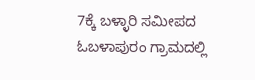7ಕ್ಕೆ ಬಳ್ಳಾರಿ ಸಮೀಪದ ಓಬಳಾಪುರಂ ಗ್ರಾಮದಲ್ಲಿ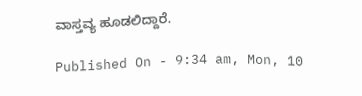ವಾಸ್ತವ್ಯ ಹೂಡಲಿದ್ದಾರೆ.

Published On - 9:34 am, Mon, 10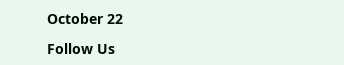October 22

Follow Us